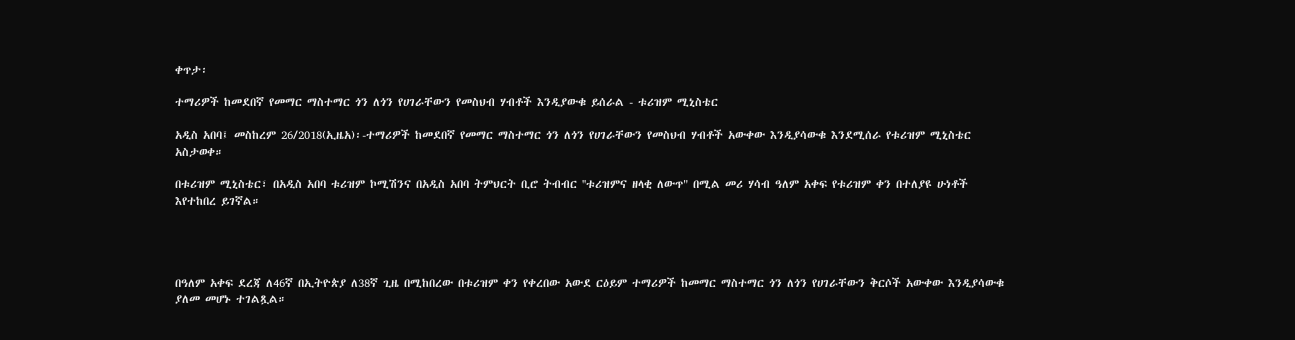ቀጥታ፡

ተማሪዎች ከመደበኛ የመማር ማስተማር ጎን ለጎን የሀገራቸውን የመስህብ ሃብቶች እንዲያውቁ ይሰራል - ቱሪዝም ሚኒስቴር

አዲስ አበባ፤ መስከረም 26/2018(ኢዜአ)፡-ተማሪዎች ከመደበኛ የመማር ማስተማር ጎን ለጎን የሀገራቸውን የመስህብ ሃብቶች አውቀው እንዲያሳውቁ እንደሚሰራ የቱሪዝም ሚኒስቴር አስታወቀ።

በቱሪዝም ሚኒስቴር፣ በአዲስ አበባ ቱሪዝም ኮሚሽንና በአዲስ አበባ ትምህርት ቢሮ ትብብር ''ቱሪዝምና ዘላቂ ለውጥ" በሚል መሪ ሃሳብ ዓለም አቀፍ የቱሪዝም ቀን በተለያዩ ሁነቶች እየተከበረ ይገኛል።




በዓለም አቀፍ ደረጃ ለ46ኛ በኢትዮጵያ ለ38ኛ ጊዜ በሚከበረው በቱሪዝም ቀን የቀረበው አውደ ርዕይም ተማሪዎች ከመማር ማስተማር ጎን ለጎን የሀገራቸውን ቅርሶች አውቀው እንዲያሳውቁ ያለመ መሆኑ ተገልጿል።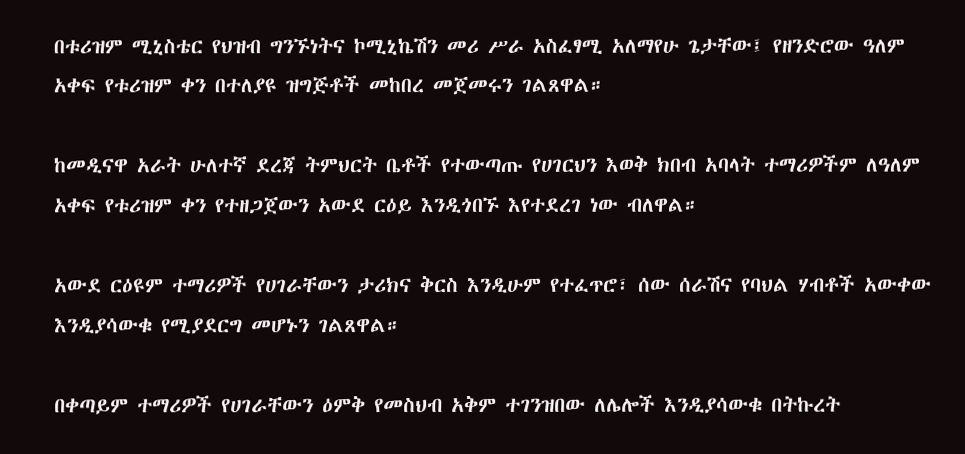በቱሪዝም ሚኒስቴር የህዝብ ግንኙነትና ኮሚኒኬሽን መሪ ሥራ አስፈፃሚ አለማየሁ ጌታቸው፤ የዘንድሮው ዓለም አቀፍ የቱሪዝም ቀን በተለያዩ ዝግጅቶች መከበረ መጀመሩን ገልጸዋል።

ከመዲናዋ አራት ሁለተኛ ደረጃ ትምህርት ቤቶች የተውጣጡ የሀገርህን እወቅ ክበብ አባላት ተማሪዎችም ለዓለም አቀፍ የቱሪዝም ቀን የተዘጋጀውን አውደ ርዕይ እንዲጎበኙ እየተደረገ ነው ብለዋል።

አውደ ርዕዩም ተማሪዎች የሀገራቸውን ታሪክና ቅርስ እንዲሁም የተፈጥሮ፣ ሰው ሰራሽና የባህል ሃብቶች አውቀው እንዲያሳውቁ የሚያደርግ መሆኑን ገልጸዋል።

በቀጣይም ተማሪዎች የሀገራቸውን ዕምቅ የመስህብ አቅም ተገንዝበው ለሌሎች እንዲያሳውቁ በትኩረት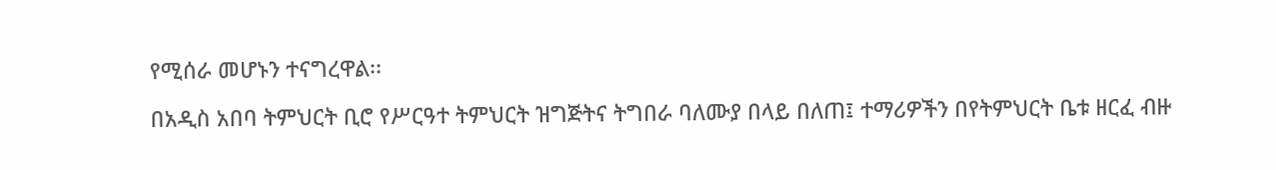የሚሰራ መሆኑን ተናግረዋል፡፡

በአዲስ አበባ ትምህርት ቢሮ የሥርዓተ ትምህርት ዝግጅትና ትግበራ ባለሙያ በላይ በለጠ፤ ተማሪዎችን በየትምህርት ቤቱ ዘርፈ ብዙ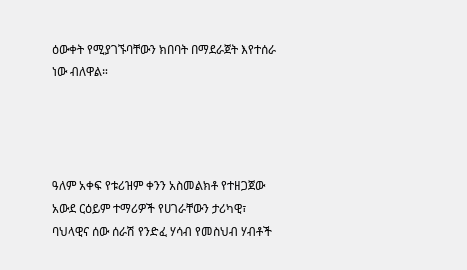ዕውቀት የሚያገኙባቸውን ክበባት በማደራጀት እየተሰራ ነው ብለዋል።




ዓለም አቀፍ የቱሪዝም ቀንን አስመልክቶ የተዘጋጀው አውደ ርዕይም ተማሪዎች የሀገራቸውን ታሪካዊ፣ ባህላዊና ሰው ሰራሽ የንድፈ ሃሳብ የመስህብ ሃብቶች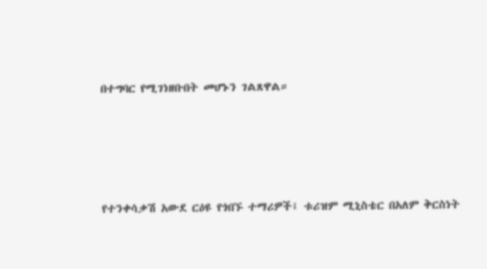በተግባር የሚገነዘቡበት መሆኑን ገልጸዋል።




የተንቀሳቃሽ አውደ ርዕዩ የጎበኙ ተማሪዎች፤ ቱሪዝም ሚኒስቴር በአለም ቅርስነት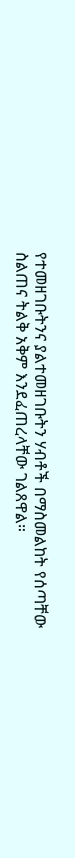የተመዘገቡትንና ያልተመዘገቡትን ሃብቶች በማስመልከት የሰጣቸው ስልጠና ትልቅ አቅም እንደፈጠረላቸው ገልጸዋል።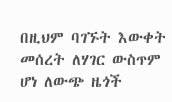በዚህም ባገኙት እውቀት መሰረት ለሃገር ውስጥም ሆነ ለውጭ ዜጎች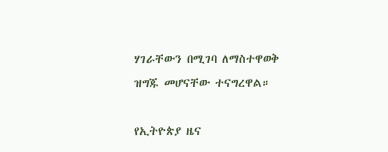ሃገራቸውን በሚገባ ለማስተዋወቅ ዝግጁ መሆናቸው ተናግረዋል።

የኢትዮጵያ ዜና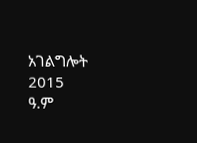አገልግሎት
2015
ዓ.ም